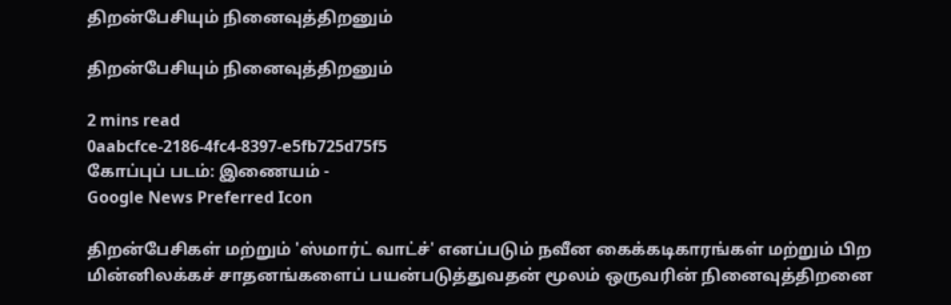திறன்பேசியும் நினைவுத்திறனும்

திறன்பேசியும் நினைவுத்திறனும்

2 mins read
0aabcfce-2186-4fc4-8397-e5fb725d75f5
கோப்புப் படம்: இணையம் -
Google News Preferred Icon

திறன்பேசிகள் மற்றும் 'ஸ்மார்ட் வாட்ச்' எனப்படும் நவீன கைக்கடிகாரங்கள் மற்றும் பிற மின்னிலக்கச் சாதனங்களைப் பயன்படுத்துவதன் மூலம் ஒருவரின் நினைவுத்திறனை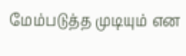மேம்படுத்த முடியும் என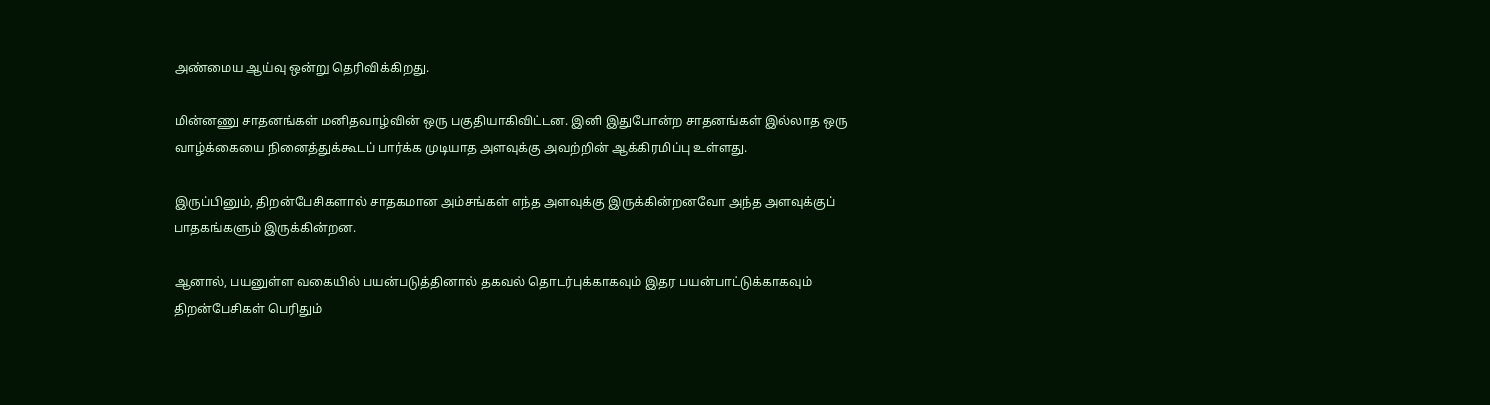அண்மைய ஆய்வு ஒன்று தெரிவிக்கிறது.

மின்னணு சாதனங்கள் மனிதவாழ்வின் ஒரு பகுதியாகிவிட்டன. இனி இதுபோன்ற சாதனங்கள் இல்லாத ஒரு வாழ்க்கையை நினைத்துக்கூடப் பார்க்க முடியாத அளவுக்கு அவற்றின் ஆக்கிரமிப்பு உள்ளது.

இருப்பினும், திறன்பேசிகளால் சாதகமான அம்சங்கள் எந்த அளவுக்கு இருக்கின்றனவோ அந்த அளவுக்குப் பாதகங்களும் இருக்கின்றன.

ஆனால், பயனுள்ள வகையில் பயன்படுத்தினால் தகவல் தொடர்புக்காகவும் இதர பயன்பாட்டுக்காகவும் திறன்பேசிகள் பெரிதும்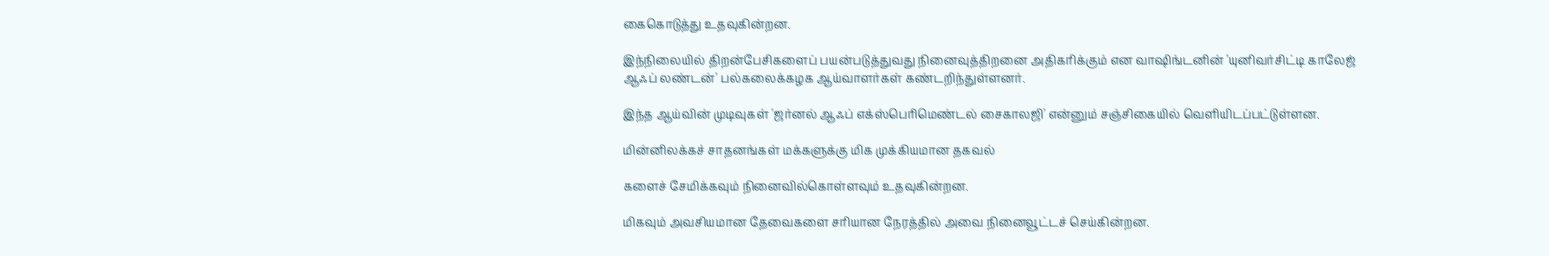கைகொடுத்து உதவுகின்றன.

இந்நிலையில் திறன்பேசிகளைப் பயன்படுத்துவது நினைவுத்திறனை அதிகரிக்கும் என வாஷிங்டனின் 'யுனிவர்சிட்டி காலேஜ் ஆஃப் லண்டன்' பல்கலைக்கழக ஆய்வாளர்கள் கண்டறிந்துள்ளனர்.

இந்த ஆய்வின் முடிவுகள் 'ஜர்னல் ஆஃப் எக்ஸ்பெரிமெண்டல் சைகாலஜி' என்னும் சஞ்சிகையில் வெளியிடப்பட்டுள்ளன.

மின்னிலக்கச் சாதனங்கள் மக்களுக்கு மிக முக்கியமான தகவல்

களைச் சேமிக்கவும் நினைவில்கொள்ளவும் உதவுகின்றன.

மிகவும் அவசியமான தேவைகளை சரியான நேரத்தில் அவை நினைவூட்டச் செய்கின்றன.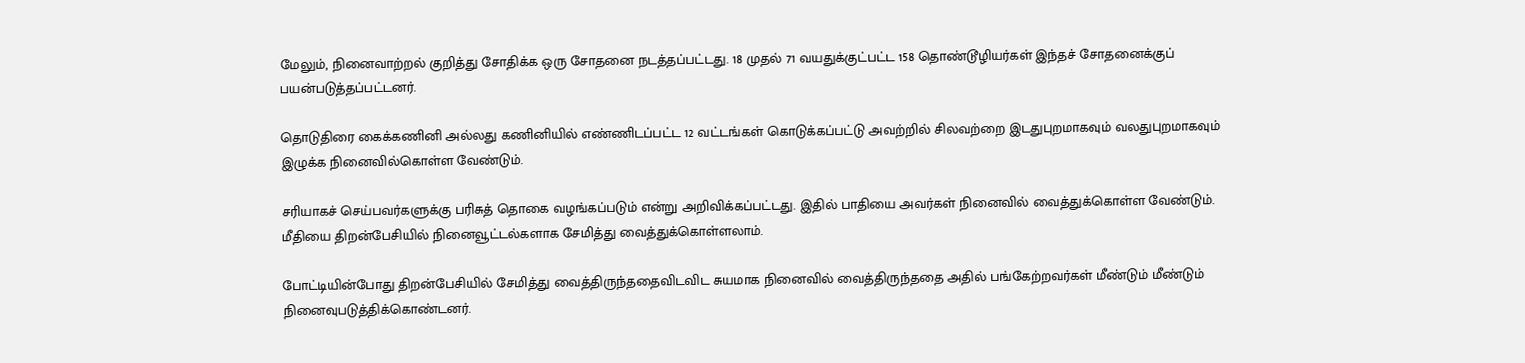மேலும், நினைவாற்றல் குறித்து சோதிக்க ஒரு சோதனை நடத்தப்பட்டது. 18 முதல் 71 வயதுக்குட்பட்ட 158 தொண்டூழியர்கள் இந்தச் சோதனைக்குப் பயன்படுத்தப்பட்டனர்.

தொடுதிரை கைக்கணினி அல்லது கணினியில் எண்ணிடப்பட்ட 12 வட்டங்கள் கொடுக்கப்பட்டு அவற்றில் சிலவற்றை இடதுபுறமாகவும் வலதுபுறமாகவும் இழுக்க நினைவில்கொள்ள வேண்டும்.

சரியாகச் செய்பவர்களுக்கு பரிசுத் தொகை வழங்கப்படும் என்று அறிவிக்கப்பட்டது. இதில் பாதியை அவர்கள் நினைவில் வைத்துக்கொள்ள வேண்டும். மீதியை திறன்பேசியில் நினைவூட்டல்களாக சேமித்து வைத்துக்கொள்ளலாம்.

போட்டியின்போது திறன்பேசியில் சேமித்து வைத்திருந்ததைவிடவிட சுயமாக நினைவில் வைத்திருந்ததை அதில் பங்கேற்றவர்கள் மீண்டும் மீண்டும் நினைவுபடுத்திக்கொண்டனர்.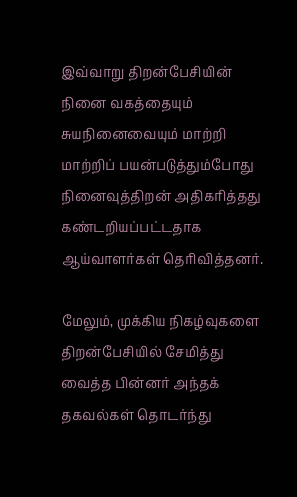இவ்வாறு திறன்பேசியின் நினை வகத்தையும் சுயநினைவையும் மாற்றி மாற்றிப் பயன்படுத்தும்போது நினைவுத்திறன் அதிகரித்தது கண்டறியப்பட்டதாக ஆய்வாளர்கள் தெரிவித்தனர்.

மேலும், முக்கிய நிகழ்வுகளை திறன்பேசியில் சேமித்து வைத்த பின்னர் அந்தக் தகவல்கள் தொடர்ந்து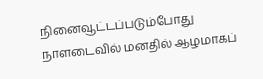நினைவூட்டப்படும்போது நாளடைவில் மனதில் ஆழமாகப்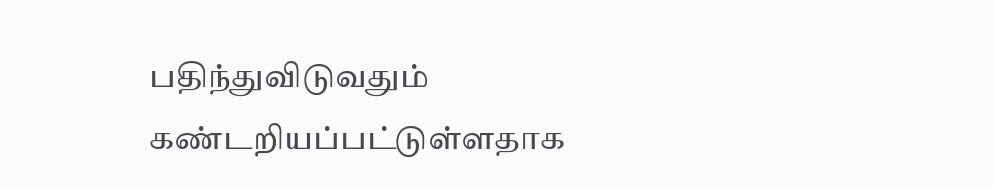பதிந்துவிடுவதும் கண்டறியப்பட்டுள்ளதாக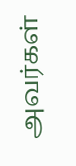அவர்கள்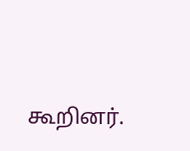கூறினர்.